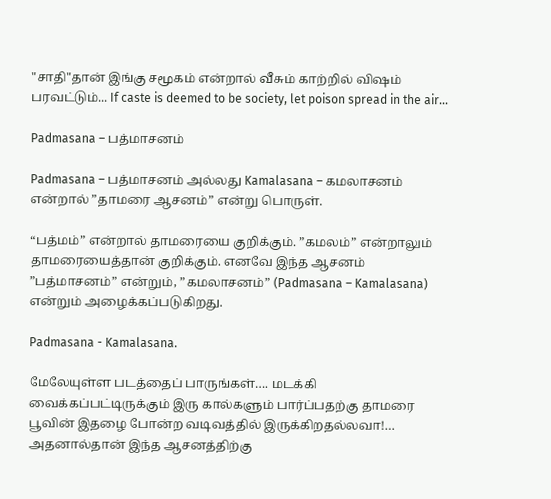"சாதி"தான் இங்கு சமூகம் என்றால் வீசும் காற்றில் விஷம் பரவட்டும்... If caste is deemed to be society, let poison spread in the air...

Padmasana – பத்மாசனம்

Padmasana – பத்மாசனம் அல்லது Kamalasana – கமலாசனம் என்றால் ”தாமரை ஆசனம்” என்று பொருள்.

“பத்மம்” என்றால் தாமரையை குறிக்கும். ”கமலம்” என்றாலும் தாமரையைத்தான் குறிக்கும். எனவே இந்த ஆசனம் ”பத்மாசனம்” என்றும், ”கமலாசனம்” (Padmasana – Kamalasana) என்றும் அழைக்கப்படுகிறது.

Padmasana - Kamalasana.

மேலேயுள்ள படத்தைப் பாருங்கள்…. மடக்கி வைக்கப்பட்டிருக்கும் இரு கால்களும் பார்ப்பதற்கு தாமரை பூவின் இதழை போன்ற வடிவத்தில் இருக்கிறதல்லவா!… அதனால்தான் இந்த ஆசனத்திற்கு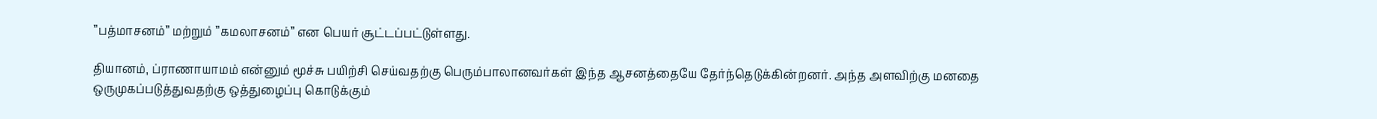”பத்மாசனம்” மற்றும் ”கமலாசனம்” என பெயர் சூட்டப்பட்டுள்ளது.

தியானம், ப்ராணாயாமம் என்னும் மூச்சு பயிற்சி செய்வதற்கு பெரும்பாலானவர்கள் இந்த ஆசனத்தையே தேர்ந்தெடுக்கின்றனர். அந்த அளவிற்கு மனதை ஒருமுகப்படுத்துவதற்கு ஒத்துழைப்பு கொடுக்கும்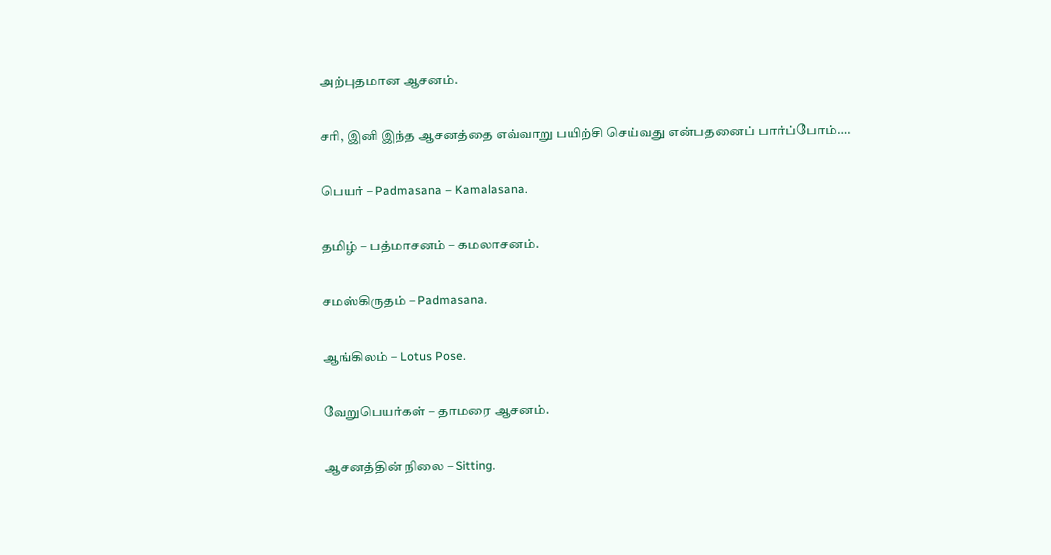அற்புதமான ஆசனம்.

சரி, இனி இந்த ஆசனத்தை எவ்வாறு பயிற்சி செய்வது என்பதனைப் பார்ப்போம்….

பெயர் – Padmasana – Kamalasana.

தமிழ் – பத்மாசனம் – கமலாசனம்.

சமஸ்கிருதம் – Padmasana.

ஆங்கிலம் – Lotus Pose.

வேறுபெயர்கள் – தாமரை ஆசனம்.

ஆசனத்தின் நிலை – Sitting.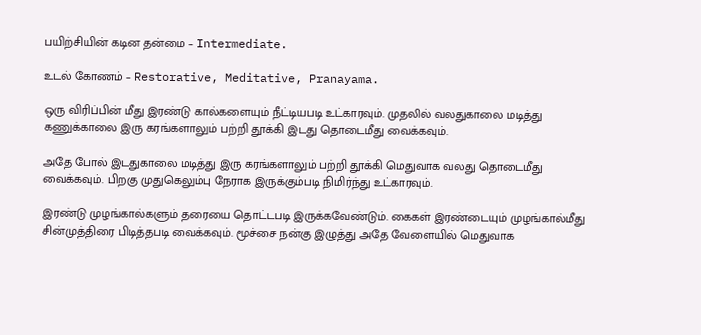பயிற்சியின் கடின தன்மை – Intermediate.

உடல் கோணம் – Restorative, Meditative, Pranayama.

ஒரு விரிப்பின் மீது இரண்டு கால்களையும் நீட்டியபடி உட்காரவும். முதலில் வலதுகாலை மடித்து கணுக்காலை இரு கரங்களாலும் பற்றி தூக்கி இடது தொடைமீது வைக்கவும்.

அதே போல் இடதுகாலை மடித்து இரு கரங்களாலும் பற்றி தூக்கி மெதுவாக வலது தொடைமீது வைக்கவும். பிறகு முதுகெலும்பு நேராக இருக்கும்படி நிமிர்ந்து உட்காரவும்.

இரண்டு முழங்கால்களும் தரையை தொட்டபடி இருக்கவேண்டும். கைகள் இரண்டையும் முழங்கால்மீது சின்முத்திரை பிடித்தபடி வைக்கவும். மூச்சை நன்கு இழுத்து அதே வேளையில் மெதுவாக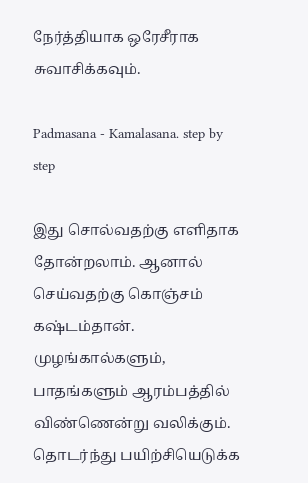நேர்த்தியாக ஒரேசீராக சுவாசிக்கவும்.

Padmasana - Kamalasana. step by step

இது சொல்வதற்கு எளிதாக தோன்றலாம். ஆனால் செய்வதற்கு கொஞ்சம் கஷ்டம்தான். முழங்கால்களும், பாதங்களும் ஆரம்பத்தில் விண்ணென்று வலிக்கும். தொடர்ந்து பயிற்சியெடுக்க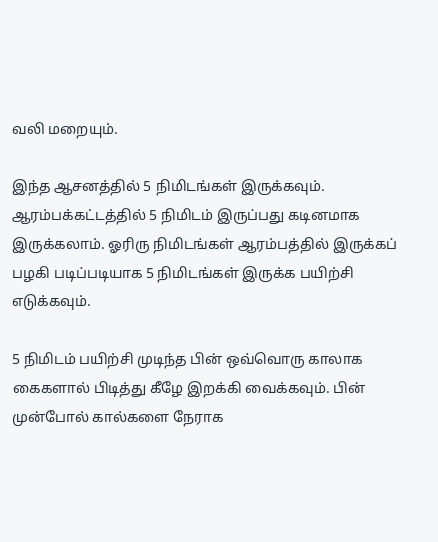வலி மறையும்.

இந்த ஆசனத்தில் 5 நிமிடங்கள் இருக்கவும். ஆரம்பக்கட்டத்தில் 5 நிமிடம் இருப்பது கடினமாக இருக்கலாம். ஓரிரு நிமிடங்கள் ஆரம்பத்தில் இருக்கப் பழகி படிப்படியாக 5 நிமிடங்கள் இருக்க பயிற்சி எடுக்கவும்.

5 நிமிடம் பயிற்சி முடிந்த பின் ஒவ்வொரு காலாக கைகளால் பிடித்து கீழே இறக்கி வைக்கவும். பின் முன்போல் கால்களை நேராக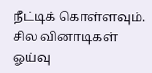நீட்டிக் கொள்ளவும். சில வினாடிகள் ஓய்வு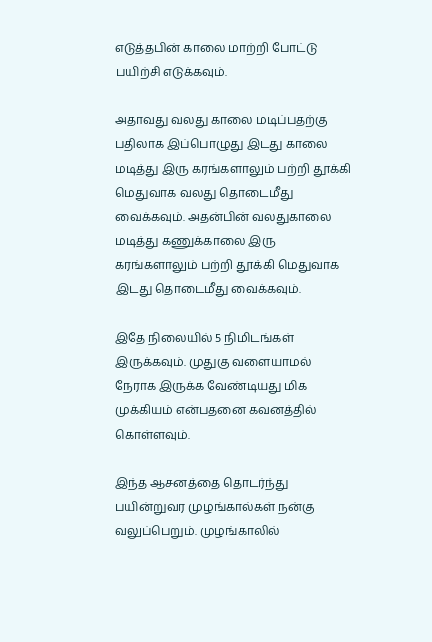எடுத்தபின் காலை மாற்றி போட்டு பயிற்சி எடுக்கவும்.

அதாவது வலது காலை மடிப்பதற்கு பதிலாக இப்பொழுது இடது காலை மடித்து இரு கரங்களாலும் பற்றி தூக்கி மெதுவாக வலது தொடைமீது வைக்கவும். அதன்பின் வலதுகாலை மடித்து கணுக்காலை இரு கரங்களாலும் பற்றி தூக்கி மெதுவாக இடது தொடைமீது வைக்கவும்.

இதே நிலையில் 5 நிமிடங்கள் இருக்கவும். முதுகு வளையாமல் நேராக இருக்க வேண்டியது மிக முக்கியம் என்பதனை கவனத்தில் கொள்ளவும்.

இந்த ஆசனத்தை தொடர்ந்து பயின்றுவர முழங்கால்கள் நன்கு வலுப்பெறும். முழங்காலில்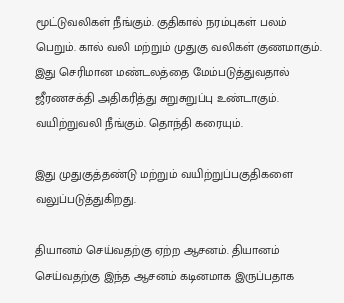மூட்டுவலிகள் நீங்கும். குதிகால் நரம்புகள் பலம் பெறும். கால் வலி மற்றும் முதுகு வலிகள் குணமாகும். இது செரிமான மண்டலத்தை மேம்படுத்துவதால் ஜீரணசக்தி அதிகரித்து சுறுசுறுப்பு உண்டாகும். வயிற்றுவலி நீங்கும். தொந்தி கரையும்.

இது முதுகுத்தண்டு மற்றும் வயிற்றுப்பகுதிகளை வலுப்படுத்துகிறது.

தியானம் செய்வதற்கு ஏற்ற ஆசனம். தியானம் செய்வதற்கு இந்த ஆசனம் கடினமாக இருப்பதாக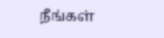நீங்கள்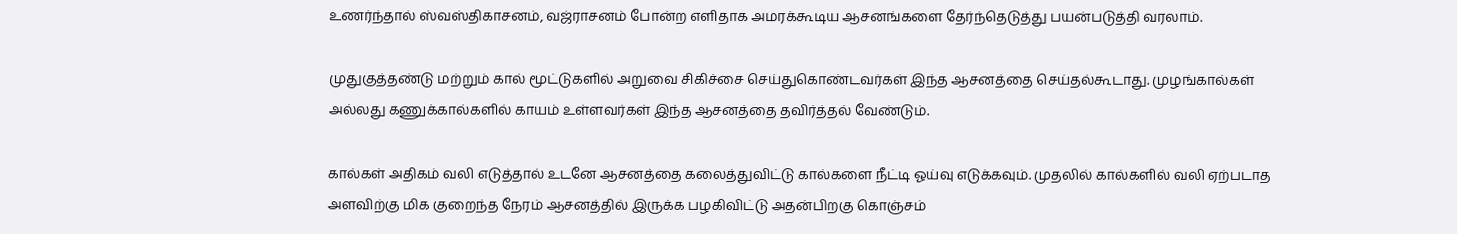உணர்ந்தால் ஸ்வஸ்திகாசனம், வஜ்ராசனம் போன்ற எளிதாக அமரக்கூடிய ஆசனங்களை தேர்ந்தெடுத்து பயன்படுத்தி வரலாம்.

முதுகுத்தண்டு மற்றும் கால் மூட்டுகளில் அறுவை சிகிச்சை செய்துகொண்டவர்கள் இந்த ஆசனத்தை செய்தல்கூடாது. முழங்கால்கள் அல்லது கணுக்கால்களில் காயம் உள்ளவர்கள் இந்த ஆசனத்தை தவிர்த்தல் வேண்டும்.

கால்கள் அதிகம் வலி எடுத்தால் உடனே ஆசனத்தை கலைத்துவிட்டு கால்களை நீட்டி ஓய்வு எடுக்கவும். முதலில் கால்களில் வலி ஏற்படாத அளவிற்கு மிக குறைந்த நேரம் ஆசனத்தில் இருக்க பழகிவிட்டு அதன்பிறகு கொஞ்சம்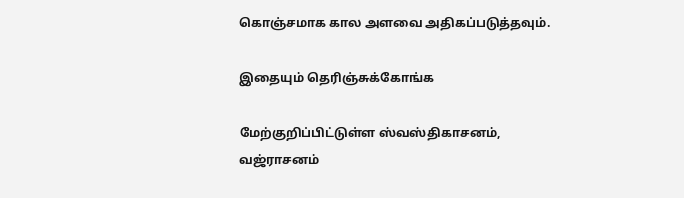கொஞ்சமாக கால அளவை அதிகப்படுத்தவும்.

இதையும் தெரிஞ்சுக்கோங்க

மேற்குறிப்பிட்டுள்ள ஸ்வஸ்திகாசனம், வஜ்ராசனம்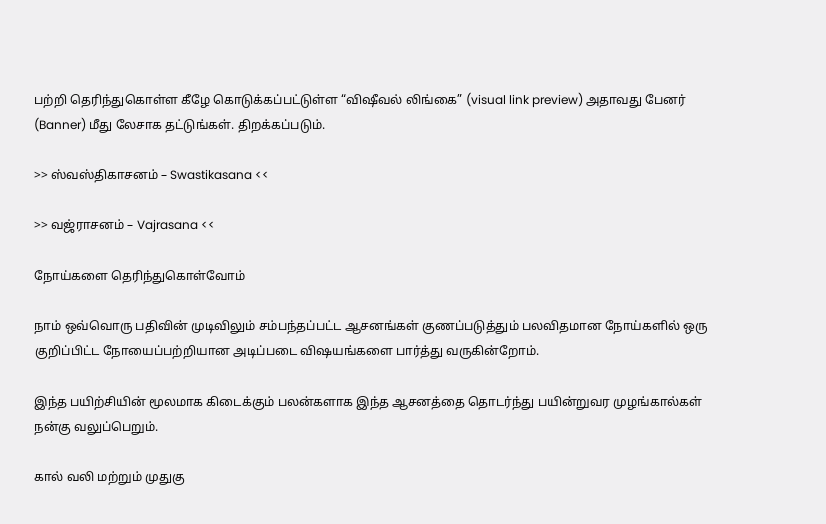பற்றி தெரிந்துகொள்ள கீழே கொடுக்கப்பட்டுள்ள “விஷீவல் லிங்கை” (visual link preview) அதாவது பேனர் (Banner) மீது லேசாக தட்டுங்கள். திறக்கப்படும்.

>> ஸ்வஸ்திகாசனம் – Swastikasana <<

>> வஜ்ராசனம் – Vajrasana <<

நோய்களை தெரிந்துகொள்வோம்

நாம் ஒவ்வொரு பதிவின் முடிவிலும் சம்பந்தப்பட்ட ஆசனங்கள் குணப்படுத்தும் பலவிதமான நோய்களில் ஒரு குறிப்பிட்ட நோயைப்பற்றியான அடிப்படை விஷயங்களை பார்த்து வருகின்றோம்.

இந்த பயிற்சியின் மூலமாக கிடைக்கும் பலன்களாக இந்த ஆசனத்தை தொடர்ந்து பயின்றுவர முழங்கால்கள் நன்கு வலுப்பெறும்.

கால் வலி மற்றும் முதுகு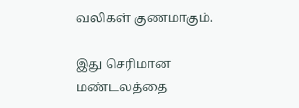வலிகள் குணமாகும்.

இது செரிமான மண்டலத்தை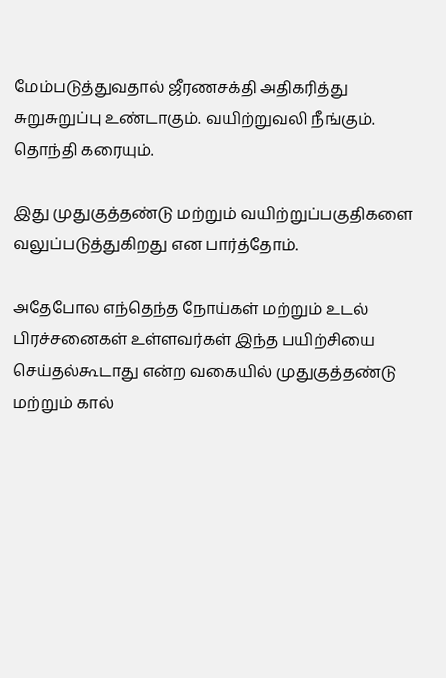மேம்படுத்துவதால் ஜீரணசக்தி அதிகரித்து சுறுசுறுப்பு உண்டாகும். வயிற்றுவலி நீங்கும். தொந்தி கரையும்.

இது முதுகுத்தண்டு மற்றும் வயிற்றுப்பகுதிகளை வலுப்படுத்துகிறது என பார்த்தோம்.

அதேபோல எந்தெந்த நோய்கள் மற்றும் உடல் பிரச்சனைகள் உள்ளவர்கள் இந்த பயிற்சியை செய்தல்கூடாது என்ற வகையில் முதுகுத்தண்டு மற்றும் கால்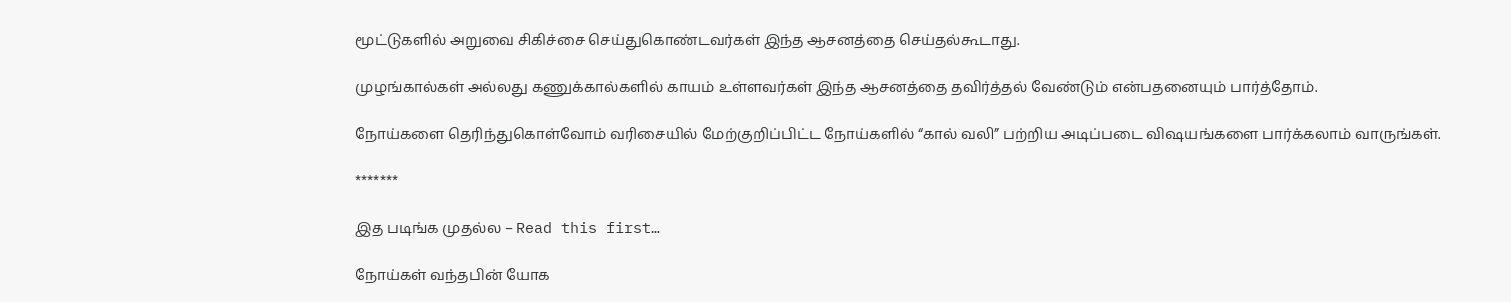மூட்டுகளில் அறுவை சிகிச்சை செய்துகொண்டவர்கள் இந்த ஆசனத்தை செய்தல்கூடாது.

முழங்கால்கள் அல்லது கணுக்கால்களில் காயம் உள்ளவர்கள் இந்த ஆசனத்தை தவிர்த்தல் வேண்டும் என்பதனையும் பார்த்தோம்.

நோய்களை தெரிந்துகொள்வோம் வரிசையில் மேற்குறிப்பிட்ட நோய்களில் “கால் வலி” பற்றிய அடிப்படை விஷயங்களை பார்க்கலாம் வாருங்கள்.

*******

இத படிங்க முதல்ல – Read this first…

நோய்கள் வந்தபின் யோக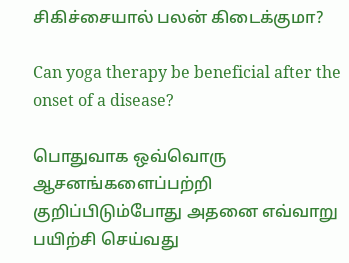சிகிச்சையால் பலன் கிடைக்குமா?

Can yoga therapy be beneficial after the onset of a disease?

பொதுவாக ஒவ்வொரு ஆசனங்களைப்பற்றி குறிப்பிடும்போது அதனை எவ்வாறு பயிற்சி செய்வது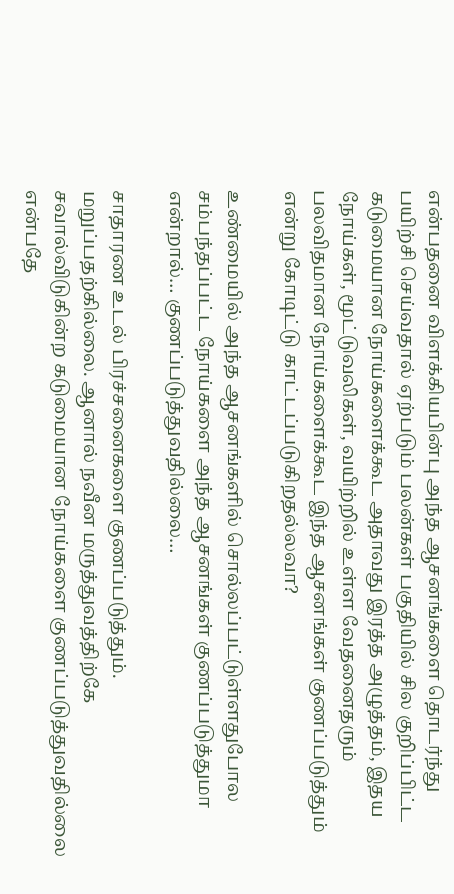என்பதனை விளக்கியபின்பு அந்த ஆசனங்களை தொடர்ந்து பயிற்சி செய்வதால் ஏற்படும் பலன்கள் பகுதியில் சில குறிப்பிட்ட கடுமையான நோய்களைக்கூட அதாவது இரத்த அழுத்தம், இதய நோய்கள், மூட்டுவலிகள், வயிற்றில் உள்ள வேதனைதரும் பலவிதமான நோய்களைக்கூட இந்த ஆசனங்கள் குணப்படுத்தும் என்று கோடிட்டு காட்டப்படுகிறதல்லவா?

உண்மையில் அந்த ஆசனங்களில் சொல்லப்பட்டுள்ளதுபோல சம்பந்தப்பட்ட நோய்களை அந்த ஆசனங்கள் குணப்படுத்துமா என்றால்… குணப்படுத்துவதில்லை…

சாதாரண உடல் பிரச்சனைகளை குணப்படுத்தும். மறுப்பதற்கில்லை. ஆனால் நவீன மருத்துவத்திற்கே சவால்விடுகின்ற கடுமையான நோய்களை குணப்படுத்துவதில்லை என்பதே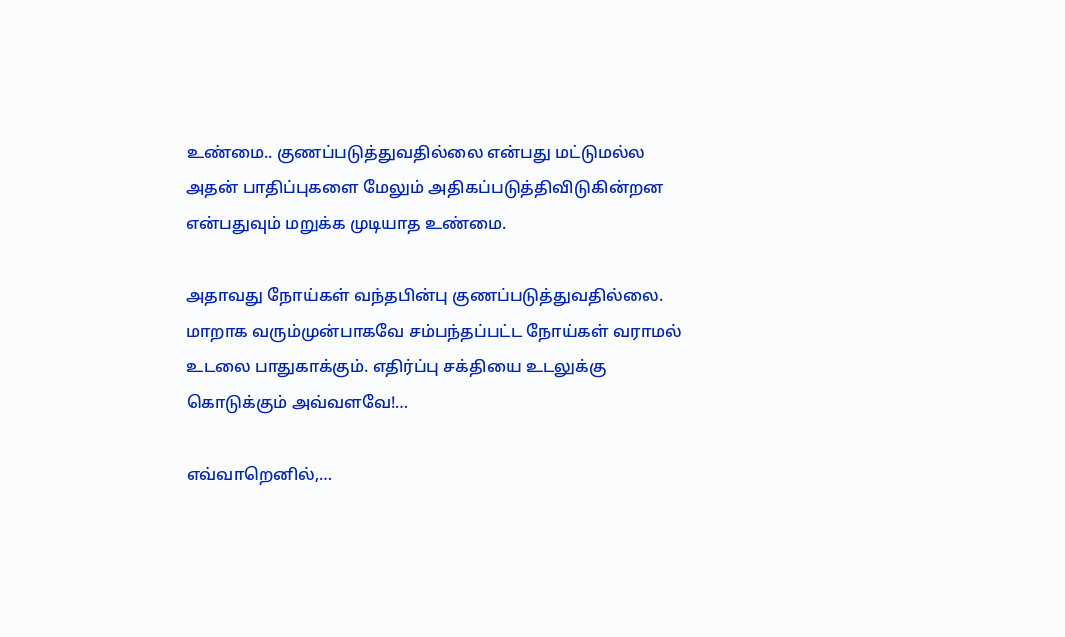உண்மை.. குணப்படுத்துவதில்லை என்பது மட்டுமல்ல அதன் பாதிப்புகளை மேலும் அதிகப்படுத்திவிடுகின்றன என்பதுவும் மறுக்க முடியாத உண்மை.

அதாவது நோய்கள் வந்தபின்பு குணப்படுத்துவதில்லை. மாறாக வரும்முன்பாகவே சம்பந்தப்பட்ட நோய்கள் வராமல் உடலை பாதுகாக்கும். எதிர்ப்பு சக்தியை உடலுக்கு கொடுக்கும் அவ்வளவே!…

எவ்வாறெனில்,…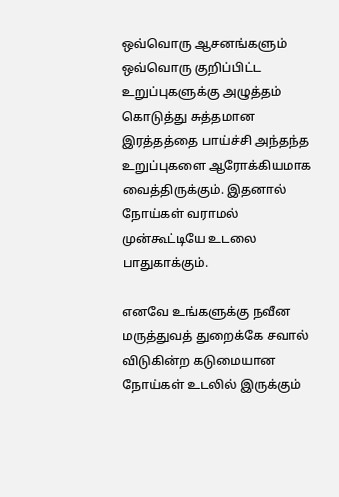ஒவ்வொரு ஆசனங்களும் ஒவ்வொரு குறிப்பிட்ட உறுப்புகளுக்கு அழுத்தம் கொடுத்து சுத்தமான இரத்தத்தை பாய்ச்சி அந்தந்த உறுப்புகளை ஆரோக்கியமாக வைத்திருக்கும். இதனால் நோய்கள் வராமல் முன்கூட்டியே உடலை பாதுகாக்கும்.

எனவே உங்களுக்கு நவீன மருத்துவத் துறைக்கே சவால் விடுகின்ற கடுமையான நோய்கள் உடலில் இருக்கும்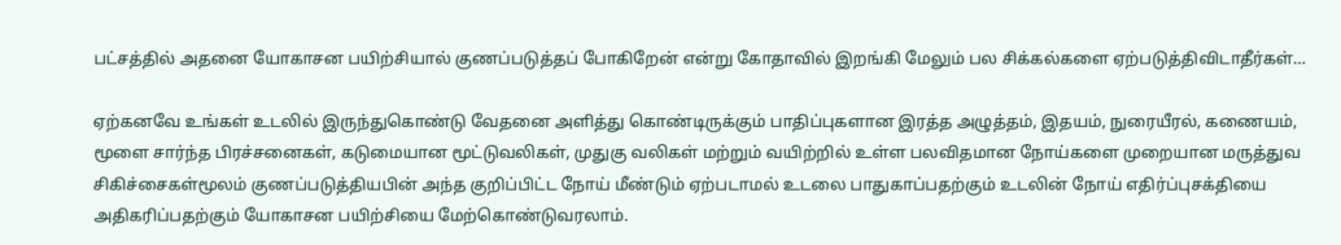பட்சத்தில் அதனை யோகாசன பயிற்சியால் குணப்படுத்தப் போகிறேன் என்று கோதாவில் இறங்கி மேலும் பல சிக்கல்களை ஏற்படுத்திவிடாதீர்கள்…

ஏற்கனவே உங்கள் உடலில் இருந்துகொண்டு வேதனை அளித்து கொண்டிருக்கும் பாதிப்புகளான இரத்த அழுத்தம், இதயம், நுரையீரல், கணையம், மூளை சார்ந்த பிரச்சனைகள், கடுமையான மூட்டுவலிகள், முதுகு வலிகள் மற்றும் வயிற்றில் உள்ள பலவிதமான நோய்களை முறையான மருத்துவ சிகிச்சைகள்மூலம் குணப்படுத்தியபின் அந்த குறிப்பிட்ட நோய் மீண்டும் ஏற்படாமல் உடலை பாதுகாப்பதற்கும் உடலின் நோய் எதிர்ப்புசக்தியை அதிகரிப்பதற்கும் யோகாசன பயிற்சியை மேற்கொண்டுவரலாம்.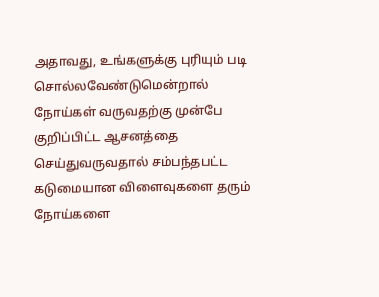அதாவது, உங்களுக்கு புரியும் படி சொல்லவேண்டுமென்றால் நோய்கள் வருவதற்கு முன்பே குறிப்பிட்ட ஆசனத்தை செய்துவருவதால் சம்பந்தபட்ட கடுமையான விளைவுகளை தரும் நோய்களை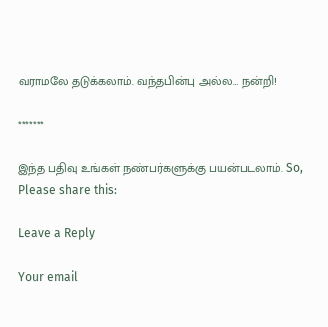வராமலே தடுக்கலாம். வந்தபின்பு அல்ல… நன்றி!

*******

இந்த பதிவு உங்கள் நண்பர்களுக்கு பயன்படலாம். So, Please share this:

Leave a Reply

Your email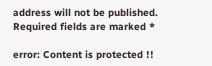address will not be published. Required fields are marked *

error: Content is protected !!